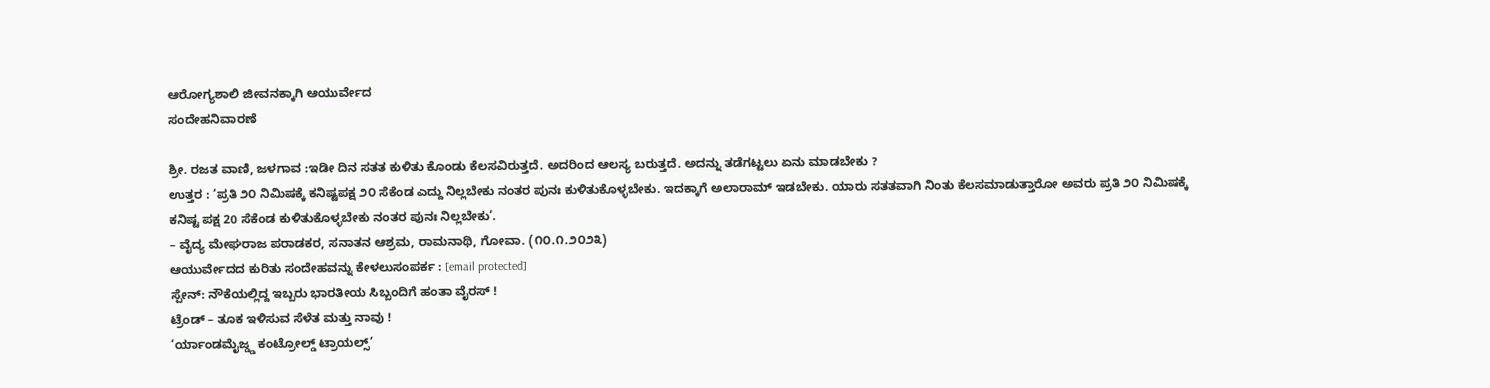ಆರೋಗ್ಯಶಾಲಿ ಜೀವನಕ್ಕಾಗಿ ಆಯುರ್ವೇದ
ಸಂದೇಹನಿವಾರಣೆ

ಶ್ರೀ. ರಜತ ವಾಣಿ, ಜಳಗಾವ :ಇಡೀ ದಿನ ಸತತ ಕುಳಿತು ಕೊಂಡು ಕೆಲಸವಿರುತ್ತದೆ. ಅದರಿಂದ ಆಲಸ್ಯ ಬರುತ್ತದೆ. ಅದನ್ನು ತಡೆಗಟ್ಟಲು ಏನು ಮಾಡಬೇಕು ?
ಉತ್ತರ : ‘ಪ್ರತಿ ೨೦ ನಿಮಿಷಕ್ಕೆ ಕನಿಷ್ಟಪಕ್ಷ ೨೦ ಸೆಕೆಂಡ ಎದ್ದು ನಿಲ್ಲಬೇಕು ನಂತರ ಪುನಃ ಕುಳಿತುಕೊಳ್ಳಬೇಕು. ಇದಕ್ಕಾಗೆ ಅಲಾರಾಮ್ ಇಡಬೇಕು. ಯಾರು ಸತತವಾಗಿ ನಿಂತು ಕೆಲಸಮಾಡುತ್ತಾರೋ ಅವರು ಪ್ರತಿ ೨೦ ನಿಮಿಷಕ್ಕೆ ಕನಿಷ್ಟ ಪಕ್ಷ 20 ಸೆಕೆಂಡ ಕುಳಿತುಕೊಳ್ಳಬೇಕು ನಂತರ ಪುನಃ ನಿಲ್ಲಬೇಕು’.
– ವೈದ್ಯ ಮೇಘರಾಜ ಪರಾಡಕರ, ಸನಾತನ ಆಶ್ರಮ, ರಾಮನಾಥಿ, ಗೋವಾ. (೧೦.೧.೨೦೨೩)
ಆಯುರ್ವೇದದ ಕುರಿತು ಸಂದೇಹವನ್ನು ಕೇಳಲುಸಂಪರ್ಕ : [email protected]
ಸ್ಪೇನ್: ನೌಕೆಯಲ್ಲಿದ್ದ ಇಬ್ಬರು ಭಾರತೀಯ ಸಿಬ್ಬಂದಿಗೆ ಹಂತಾ ವೈರಸ್ !
ಟ್ರೆಂಡ್ – ತೂಕ ಇಳಿಸುವ ಸೆಳೆತ ಮತ್ತು ನಾವು !
‘ರ್ಯಾಂಡಮೈಜ್ಡ್ಡ ಕಂಟ್ರೋಲ್ಡ್ ಟ್ರಾಯಲ್ಸ್’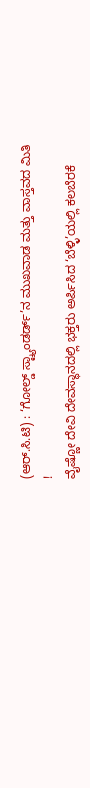(ಆರ್.ಸಿ.ಟಿ) : ‘ಗೋಲ್ಡ್ ಸ್ಟ್ಯಾಂಡರ್ಡ್’ನ ಮುಖವಾಡ ಮತ್ತು ವಾಸ್ತವದ ಮಿತಿ !
ವೈಷ್ಣೋ ದೇವಿ ದೇವಸ್ಥಾನದಲ್ಲಿ ಭಕ್ತರು ಅರ್ಪಿಸಿದ ‘ಬೆಳ್ಳಿ’ಯಲ್ಲಿ ಕಲಬೆರಕೆ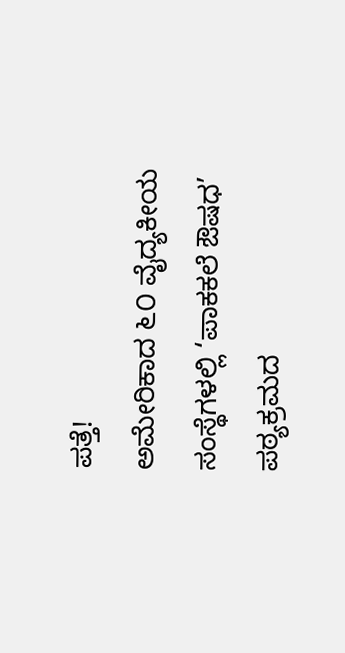ಪತ್ತೆ!
ಅಮೇರಿಕಾದ ೬೦ ವೈದ್ಯಕೀಯ ಸಂಸ್ಥೆಗಳಲ್ಲಿ ‘ಪಾಕಕಲೆ ಔಷಧ’ ಪಠ್ಯಕ್ರಮದ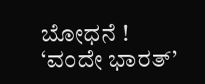ಬೋಧನೆ !
‘ವಂದೇ ಭಾರತ್’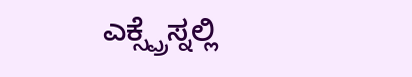ಎಕ್ಸ್ಪ್ರೆಸ್ನಲ್ಲಿ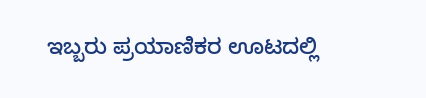ಇಬ್ಬರು ಪ್ರಯಾಣಿಕರ ಊಟದಲ್ಲಿ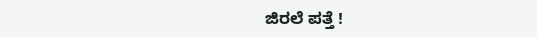ಜಿರಲೆ ಪತ್ತೆ !